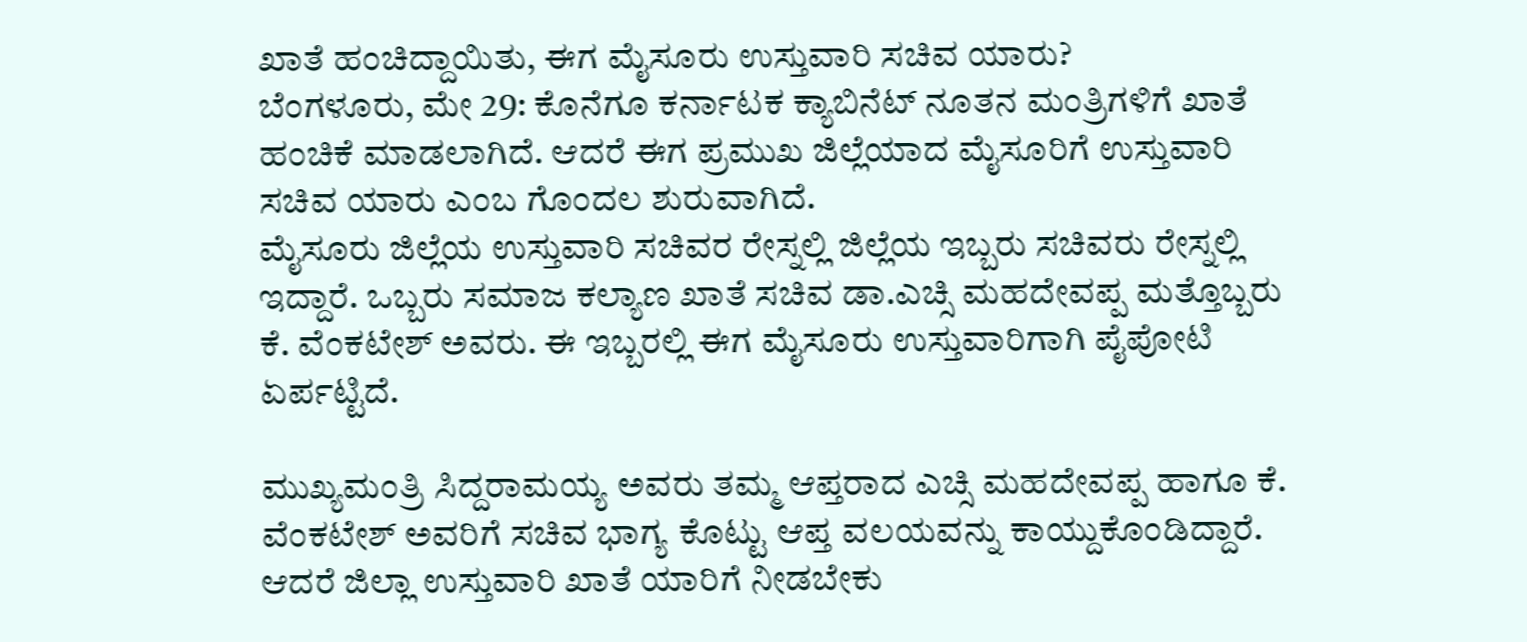ಖಾತೆ ಹಂಚಿದ್ದಾಯಿತು, ಈಗ ಮೈಸೂರು ಉಸ್ತುವಾರಿ ಸಚಿವ ಯಾರು?
ಬೆಂಗಳೂರು, ಮೇ 29: ಕೊನೆಗೂ ಕರ್ನಾಟಕ ಕ್ಯಾಬಿನೆಟ್ ನೂತನ ಮಂತ್ರಿಗಳಿಗೆ ಖಾತೆ ಹಂಚಿಕೆ ಮಾಡಲಾಗಿದೆ. ಆದರೆ ಈಗ ಪ್ರಮುಖ ಜಿಲ್ಲೆಯಾದ ಮೈಸೂರಿಗೆ ಉಸ್ತುವಾರಿ ಸಚಿವ ಯಾರು ಎಂಬ ಗೊಂದಲ ಶುರುವಾಗಿದೆ.
ಮೈಸೂರು ಜಿಲ್ಲೆಯ ಉಸ್ತುವಾರಿ ಸಚಿವರ ರೇಸ್ನಲ್ಲಿ ಜಿಲ್ಲೆಯ ಇಬ್ಬರು ಸಚಿವರು ರೇಸ್ನಲ್ಲಿ ಇದ್ದಾರೆ. ಒಬ್ಬರು ಸಮಾಜ ಕಲ್ಯಾಣ ಖಾತೆ ಸಚಿವ ಡಾ.ಎಚ್ಸಿ ಮಹದೇವಪ್ಪ ಮತ್ತೊಬ್ಬರು ಕೆ. ವೆಂಕಟೇಶ್ ಅವರು. ಈ ಇಬ್ಬರಲ್ಲಿ ಈಗ ಮೈಸೂರು ಉಸ್ತುವಾರಿಗಾಗಿ ಪೈಪೋಟಿ ಏರ್ಪಟ್ಟಿದೆ.

ಮುಖ್ಯಮಂತ್ರಿ ಸಿದ್ದರಾಮಯ್ಯ ಅವರು ತಮ್ಮ ಆಪ್ತರಾದ ಎಚ್ಸಿ ಮಹದೇವಪ್ಪ ಹಾಗೂ ಕೆ. ವೆಂಕಟೇಶ್ ಅವರಿಗೆ ಸಚಿವ ಭಾಗ್ಯ ಕೊಟ್ಟು ಆಪ್ತ ವಲಯವನ್ನು ಕಾಯ್ದುಕೊಂಡಿದ್ದಾರೆ. ಆದರೆ ಜಿಲ್ಲಾ ಉಸ್ತುವಾರಿ ಖಾತೆ ಯಾರಿಗೆ ನೀಡಬೇಕು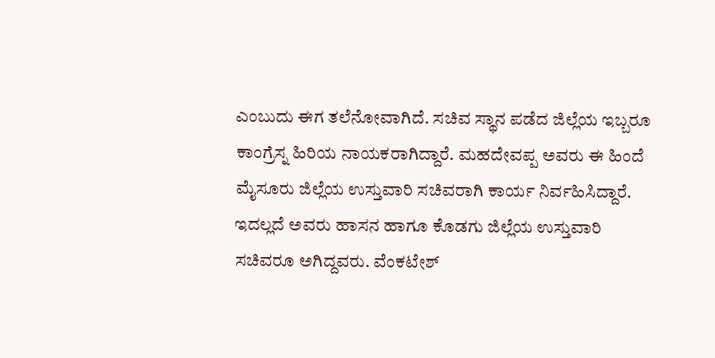ಎಂಬುದು ಈಗ ತಲೆನೋವಾಗಿದೆ. ಸಚಿವ ಸ್ಥಾನ ಪಡೆದ ಜಿಲ್ಲೆಯ ಇಬ್ಬರೂ ಕಾಂಗ್ರೆಸ್ನ ಹಿರಿಯ ನಾಯಕರಾಗಿದ್ದಾರೆ. ಮಹದೇವಪ್ಪ ಅವರು ಈ ಹಿಂದೆ ಮೈಸೂರು ಜಿಲ್ಲೆಯ ಉಸ್ತುವಾರಿ ಸಚಿವರಾಗಿ ಕಾರ್ಯ ನಿರ್ವಹಿಸಿದ್ದಾರೆ.
ಇದಲ್ಲದೆ ಅವರು ಹಾಸನ ಹಾಗೂ ಕೊಡಗು ಜಿಲ್ಲೆಯ ಉಸ್ತುವಾರಿ ಸಚಿವರೂ ಅಗಿದ್ದವರು. ವೆಂಕಟೇಶ್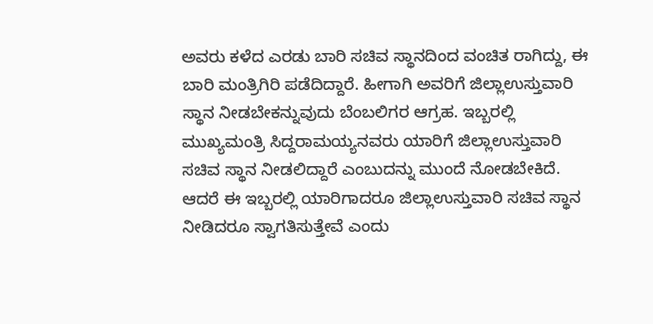ಅವರು ಕಳೆದ ಎರಡು ಬಾರಿ ಸಚಿವ ಸ್ಥಾನದಿಂದ ವಂಚಿತ ರಾಗಿದ್ದು, ಈ ಬಾರಿ ಮಂತ್ರಿಗಿರಿ ಪಡೆದಿದ್ದಾರೆ. ಹೀಗಾಗಿ ಅವರಿಗೆ ಜಿಲ್ಲಾಉಸ್ತುವಾರಿ ಸ್ಥಾನ ನೀಡಬೇಕನ್ನುವುದು ಬೆಂಬಲಿಗರ ಆಗ್ರಹ. ಇಬ್ಬರಲ್ಲಿ ಮುಖ್ಯಮಂತ್ರಿ ಸಿದ್ದರಾಮಯ್ಯನವರು ಯಾರಿಗೆ ಜಿಲ್ಲಾಉಸ್ತುವಾರಿ ಸಚಿವ ಸ್ಥಾನ ನೀಡಲಿದ್ದಾರೆ ಎಂಬುದನ್ನು ಮುಂದೆ ನೋಡಬೇಕಿದೆ.
ಆದರೆ ಈ ಇಬ್ಬರಲ್ಲಿ ಯಾರಿಗಾದರೂ ಜಿಲ್ಲಾಉಸ್ತುವಾರಿ ಸಚಿವ ಸ್ಥಾನ ನೀಡಿದರೂ ಸ್ವಾಗತಿಸುತ್ತೇವೆ ಎಂದು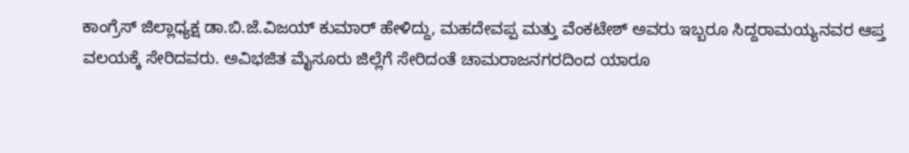ಕಾಂಗ್ರೆಸ್ ಜಿಲ್ಲಾಧ್ಯಕ್ಷ ಡಾ.ಬಿ.ಜೆ.ವಿಜಯ್ ಕುಮಾರ್ ಹೇಳಿದ್ದು, ಮಹದೇವಪ್ಪ ಮತ್ತು ವೆಂಕಟೇಶ್ ಅವರು ಇಬ್ಬರೂ ಸಿದ್ದರಾಮಯ್ಯನವರ ಆಪ್ತ ವಲಯಕ್ಕೆ ಸೇರಿದವರು. ಅವಿಭಜಿತ ಮೈಸೂರು ಜಿಲ್ಲೆಗೆ ಸೇರಿದಂತೆ ಚಾಮರಾಜನಗರದಿಂದ ಯಾರೂ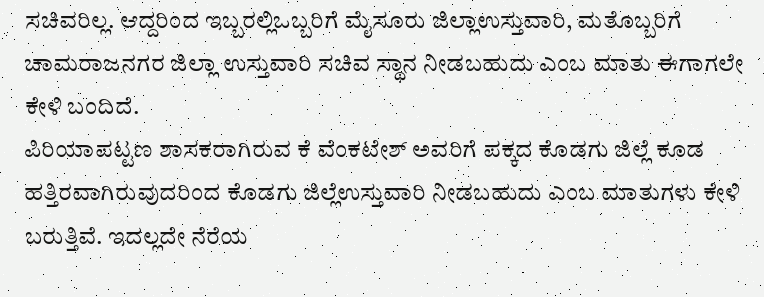ಸಚಿವರಿಲ್ಲ. ಆದ್ದರಿಂದ ಇಬ್ಬರಲ್ಲಿಒಬ್ಬರಿಗೆ ಮೈಸೂರು ಜಿಲ್ಲಾಉಸ್ತುವಾರಿ, ಮತೊಬ್ಬರಿಗೆ ಚಾಮರಾಜನಗರ ಜಿಲ್ಲಾ ಉಸ್ತುವಾರಿ ಸಚಿವ ಸ್ಥಾನ ನೀಡಬಹುದು ಎಂಬ ಮಾತು ಈಗಾಗಲೇ ಕೇಳಿ ಬಂದಿದೆ.
ಪಿರಿಯಾಪಟ್ಟಣ ಶಾಸಕರಾಗಿರುವ ಕೆ ವೆಂಕಟೇಶ್ ಅವರಿಗೆ ಪಕ್ಕದ ಕೊಡಗು ಜಿಲ್ಲೆ ಕೂಡ ಹತ್ತಿರವಾಗಿರುವುದರಿಂದ ಕೊಡಗು ಜಿಲ್ಲೆಉಸ್ತುವಾರಿ ನೀಡಬಹುದು ಎಂಬ ಮಾತುಗಳು ಕೇಳಿ ಬರುತ್ತಿವೆ. ಇದಲ್ಲದೇ ನೆರೆಯ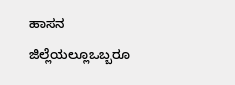ಹಾಸನ ಜಿಲ್ಲೆಯಲ್ಲೂಒಬ್ಬರೂ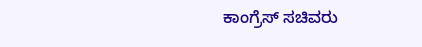ಕಾಂಗ್ರೆಸ್ ಸಚಿವರು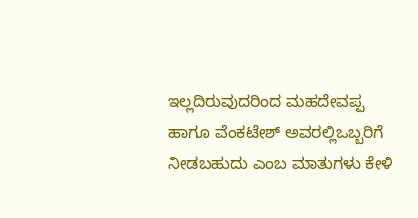ಇಲ್ಲದಿರುವುದರಿಂದ ಮಹದೇವಪ್ಪ ಹಾಗೂ ವೆಂಕಟೇಶ್ ಅವರಲ್ಲಿಒಬ್ಬರಿಗೆ ನೀಡಬಹುದು ಎಂಬ ಮಾತುಗಳು ಕೇಳಿ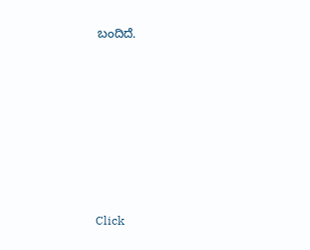ಬಂದಿದೆ.












Click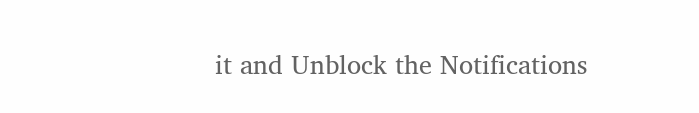it and Unblock the Notifications